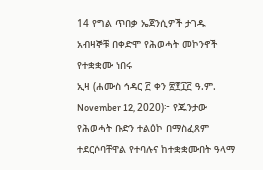14 የግል ጥበቃ ኤጀንሲዎች ታገዱ
አብዛኞቹ በቀድሞ የሕወሓት መኮንኖች የተቋቋሙ ነበሩ
ኢዛ (ሐሙስ ኅዳር ፫ ቀን ፳፻፲፫ ዓ.ም. November 12, 2020)፦ የጁንታው የሕወሓት ቡድን ተልዕኮ በማስፈጸም ተደርሶባቸዋል የተባሉና ከተቋቋሙበት ዓላማ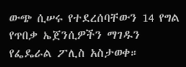ውጭ ሲሠሩ የተደረሰባቸውን 14 የግል የጥበቃ ኤጀንሲዎችን ማገዱን የፌዴራል ፖሊስ አስታወቀ።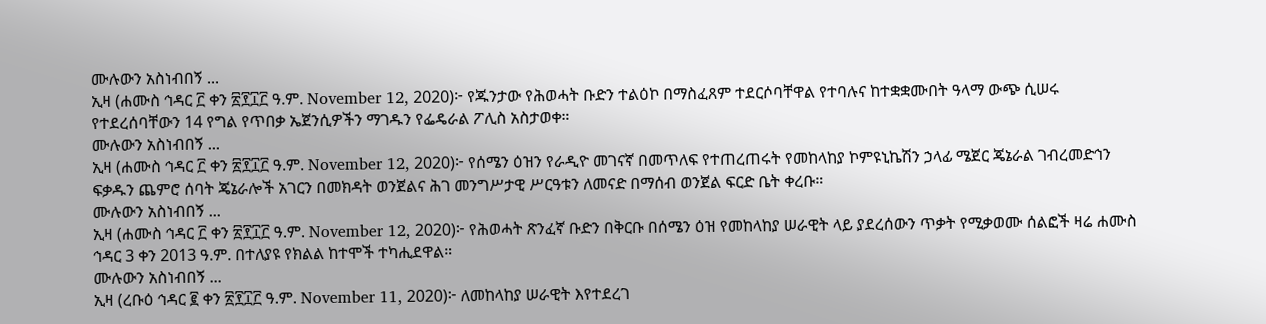ሙሉውን አስነብበኝ ...
ኢዛ (ሐሙስ ኅዳር ፫ ቀን ፳፻፲፫ ዓ.ም. November 12, 2020)፦ የጁንታው የሕወሓት ቡድን ተልዕኮ በማስፈጸም ተደርሶባቸዋል የተባሉና ከተቋቋሙበት ዓላማ ውጭ ሲሠሩ የተደረሰባቸውን 14 የግል የጥበቃ ኤጀንሲዎችን ማገዱን የፌዴራል ፖሊስ አስታወቀ።
ሙሉውን አስነብበኝ ...
ኢዛ (ሐሙስ ኅዳር ፫ ቀን ፳፻፲፫ ዓ.ም. November 12, 2020)፦ የሰሜን ዕዝን የራዲዮ መገናኛ በመጥለፍ የተጠረጠሩት የመከላከያ ኮምዩኒኬሽን ኃላፊ ሜጀር ጄኔራል ገብረመድኅን ፍቃዱን ጨምሮ ሰባት ጄኔራሎች አገርን በመክዳት ወንጀልና ሕገ መንግሥታዊ ሥርዓቱን ለመናድ በማሰብ ወንጀል ፍርድ ቤት ቀረቡ።
ሙሉውን አስነብበኝ ...
ኢዛ (ሐሙስ ኅዳር ፫ ቀን ፳፻፲፫ ዓ.ም. November 12, 2020)፦ የሕወሓት ጽንፈኛ ቡድን በቅርቡ በሰሜን ዕዝ የመከላከያ ሠራዊት ላይ ያደረሰውን ጥቃት የሚቃወሙ ሰልፎች ዛሬ ሐሙስ ኅዳር 3 ቀን 2013 ዓ.ም. በተለያዩ የክልል ከተሞች ተካሒደዋል።
ሙሉውን አስነብበኝ ...
ኢዛ (ረቡዕ ኅዳር ፪ ቀን ፳፻፲፫ ዓ.ም. November 11, 2020)፦ ለመከላከያ ሠራዊት እየተደረገ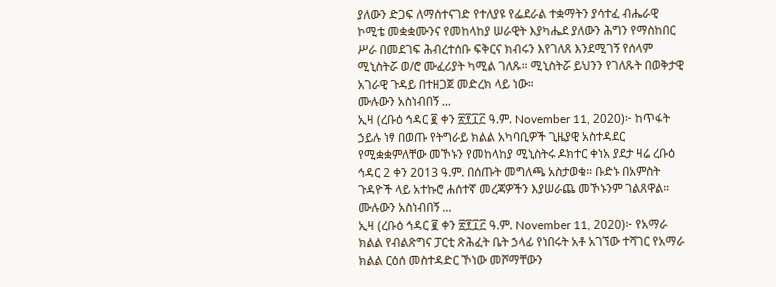ያለውን ድጋፍ ለማስተናገድ የተለያዩ የፌደራል ተቋማትን ያሳተፈ ብሔራዊ ኮሚቴ መቋቋሙንና የመከላከያ ሠራዊት እያካሔደ ያለውን ሕግን የማስከበር ሥራ በመደገፍ ሕብረተሰቡ ፍቅርና ክብሩን እየገለጸ እንደሚገኝ የሰላም ሚኒስትሯ ወ/ሮ ሙፈሪያት ካሚል ገለጹ። ሚኒስትሯ ይህንን የገለጹት በወቅታዊ አገራዊ ጉዳይ በተዘጋጀ መድረክ ላይ ነው።
ሙሉውን አስነብበኝ ...
ኢዛ (ረቡዕ ኅዳር ፪ ቀን ፳፻፲፫ ዓ.ም. November 11, 2020)፦ ከጥፋት ኃይሉ ነፃ በወጡ የትግራይ ክልል አካባቢዎች ጊዜያዊ አስተዳደር የሚቋቋምለቸው መኾኑን የመከላከያ ሚኒስትሩ ዶክተር ቀነአ ያደታ ዛሬ ረቡዕ ኅዳር 2 ቀን 2013 ዓ.ም. በሰጡት መግለጫ አስታወቁ። ቡድኑ በአምስት ጉዳዮች ላይ አተኩሮ ሐሰተኛ መረጃዎችን እያሠራጨ መኾኑንም ገልጸዋል።
ሙሉውን አስነብበኝ ...
ኢዛ (ረቡዕ ኅዳር ፪ ቀን ፳፻፲፫ ዓ.ም. November 11, 2020)፦ የአማራ ክልል የብልጽግና ፓርቲ ጽሕፈት ቤት ኃላፊ የነበሩት አቶ አገኘው ተሻገር የአማራ ክልል ርዕሰ መስተዳድር ኾነው መሾማቸውን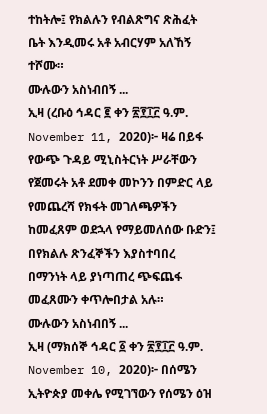ተከትሎ፤ የክልሉን የብልጽግና ጽሕፈት ቤት እንዲመሩ አቶ አብርሃም አለኸኝ ተሾሙ።
ሙሉውን አስነብበኝ ...
ኢዛ (ረቡዕ ኅዳር ፪ ቀን ፳፻፲፫ ዓ.ም. November 11, 2020)፦ ዛሬ በይፋ የውጭ ጉዳይ ሚኒስትርነት ሥራቸውን የጀመሩት አቶ ደመቀ መኮንን በምድር ላይ የመጨረሻ የክፋት መገለጫዎችን ከመፈጸም ወደኋላ የማይመለሰው ቡድን፤ በየክልሉ ጽንፈኞችን እያስተባበረ በማንነት ላይ ያነጣጠረ ጭፍጨፋ መፈጸሙን ቀጥሎበታል አሉ።
ሙሉውን አስነብበኝ ...
ኢዛ (ማክሰኞ ኅዳር ፩ ቀን ፳፻፲፫ ዓ.ም. November 10, 2020)፦ በሰሜን ኢትዮጵያ መቀሌ የሚገኘውን የሰሜን ዕዝ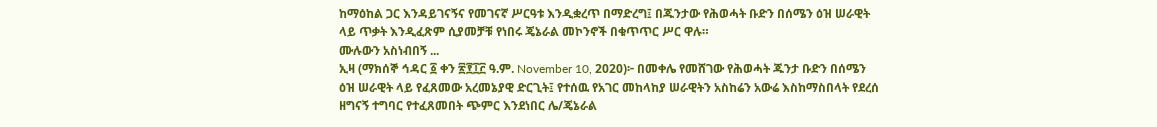ከማዕከል ጋር እንዳይገናኝና የመገናኛ ሥርዓቱ እንዲቋረጥ በማድረግ፤ በጁንታው የሕወሓት ቡድን በሰሜን ዕዝ ሠራዊት ላይ ጥቃት እንዲፈጽም ሲያመቻቹ የነበሩ ጄኔራል መኮንኖች በቁጥጥር ሥር ዋሉ።
ሙሉውን አስነብበኝ ...
ኢዛ (ማክሰኞ ኅዳር ፩ ቀን ፳፻፲፫ ዓ.ም. November 10, 2020)፦ በመቀሌ የመሸገው የሕወሓት ጁንታ ቡድን በሰሜን ዕዝ ሠራዊት ላይ የፈጸመው አረመኔያዊ ድርጊት፤ የተሰዉ የአገር መከላከያ ሠራዊትን አስከሬን አውሬ እስከማስበላት የደረሰ ዘግናኝ ተግባር የተፈጸመበት ጭምር እንደነበር ሌ/ጄኔራል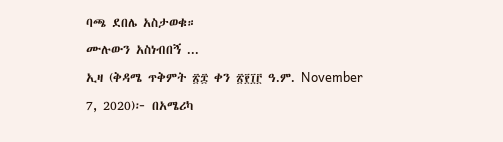ባጫ ደበሌ አስታወቁ።
ሙሉውን አስነብበኝ ...
ኢዛ (ቅዳሜ ጥቅምት ፳፰ ቀን ፳፻፲፫ ዓ.ም. November 7, 2020)፦ በአሜሪካ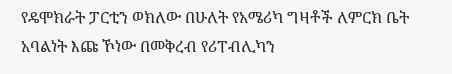የዴሞክራት ፓርቲን ወክለው በሁለት የአሜሪካ ግዛቶች ለምርክ ቤት አባልነት እጩ ኾነው በመቅረብ የሪፐብሊካን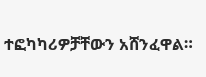ተፎካካሪዎቻቸውን አሸንፈዋል።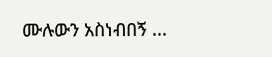ሙሉውን አስነብበኝ ...